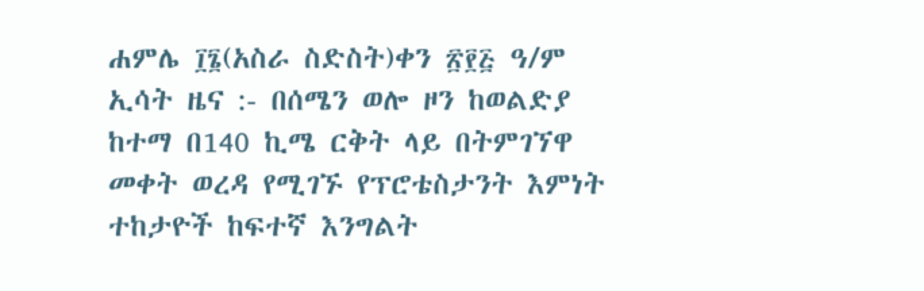ሐምሌ ፲፮(አስራ ስድስት)ቀን ፳፻፭ ዓ/ም ኢሳት ዜና :- በሰሜን ወሎ ዞን ከወልድያ ከተማ በ140 ኪሜ ርቅት ላይ በትምገኘዋ መቀት ወረዳ የሚገኙ የፕሮቴስታንት እምነት ተከታዮች ከፍተኛ እንግልት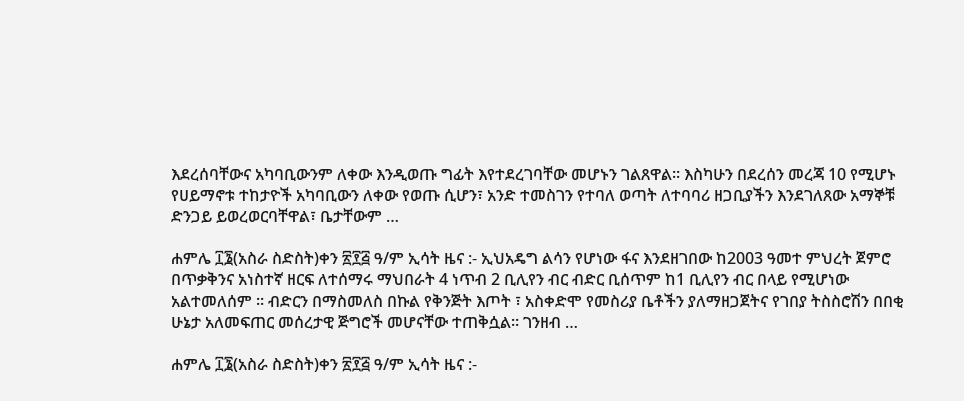እደረሰባቸውና አካባቢውንም ለቀው እንዲወጡ ግፊት እየተደረገባቸው መሆኑን ገልጸዋል። እስካሁን በደረሰን መረጃ 10 የሚሆኑ የሀይማኖቱ ተከታዮች አካባቢውን ለቀው የወጡ ሲሆን፣ አንድ ተመስገን የተባለ ወጣት ለተባባሪ ዘጋቢያችን እንደገለጸው አማኞቹ ድንጋይ ይወረወርባቸዋል፣ ቤታቸውም …

ሐምሌ ፲፮(አስራ ስድስት)ቀን ፳፻፭ ዓ/ም ኢሳት ዜና :- ኢህአዴግ ልሳን የሆነው ፋና እንደዘገበው ከ2003 ዓመተ ምህረት ጀምሮ በጥቃቅንና አነስተኛ ዘርፍ ለተሰማሩ ማህበራት 4 ነጥብ 2 ቢሊየን ብር ብድር ቢሰጥም ከ1 ቢሊየን ብር በላይ የሚሆነው አልተመለሰም ። ብድርን በማስመለስ በኩል የቅንጅት እጦት ፣ አስቀድሞ የመስሪያ ቤቶችን ያለማዘጋጀትና የገበያ ትስስሮሽን በበቂ ሁኔታ አለመፍጠር መሰረታዊ ጅግሮች መሆናቸው ተጠቅሷል። ገንዘብ …

ሐምሌ ፲፮(አስራ ስድስት)ቀን ፳፻፭ ዓ/ም ኢሳት ዜና :-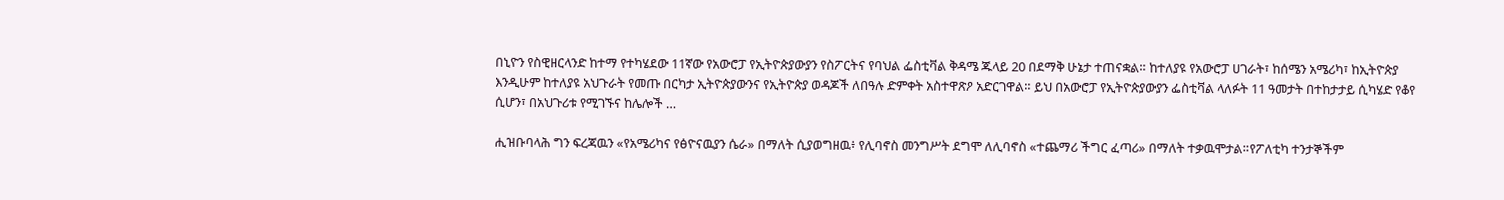በኒዮን የስዊዘርላንድ ከተማ የተካሄደው 11ኛው የአውሮፓ የኢትዮጵያውያን የስፖርትና የባህል ፌስቲቫል ቅዳሜ ጁላይ 20 በደማቅ ሁኔታ ተጠናቋል። ከተለያዩ የአውሮፓ ሀገራት፣ ከሰሜን አሜሪካ፣ ከኢትዮጵያ እንዲሁም ከተለያዩ አህጉራት የመጡ በርካታ ኢትዮጵያውንና የኢትዮጵያ ወዳጆች ለበዓሉ ድምቀት አስተዋጽዖ አድርገዋል። ይህ በአውሮፓ የኢትዮጵያውያን ፌስቲቫል ላለፉት 11 ዓመታት በተከታታይ ሲካሄድ የቆየ ሲሆን፣ በአህጉሪቱ የሚገኙና ከሌሎች …

ሒዝቡባላሕ ግን ፍረጃዉን «የአሜሪካና የፅዮናዉያን ሴራ» በማለት ሲያወግዘዉ፥ የሊባኖስ መንግሥት ደግሞ ለሊባኖስ «ተጨማሪ ችግር ፈጣሪ» በማለት ተቃዉሞታል።የፖለቲካ ተንታኞችም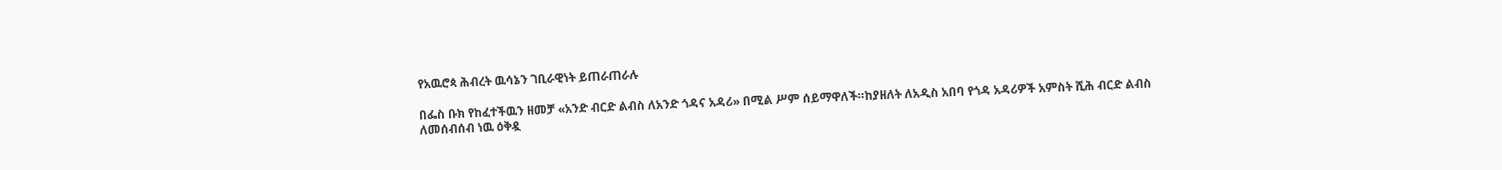የአዉሮጳ ሕብረት ዉሳኔን ገቢራዊነት ይጠራጠራሉ

በፌስ ቡክ የከፈተችዉን ዘመቻ «አንድ ብርድ ልብስ ለአንድ ጎዳና አዳሪ» በሚል ሥም ሰይማዋለች።ከያዘለት ለአዲስ አበባ የጎዳ አዳሪዎች አምስት ሺሕ ብርድ ልብስ ለመሰብሰብ ነዉ ዕቅዷ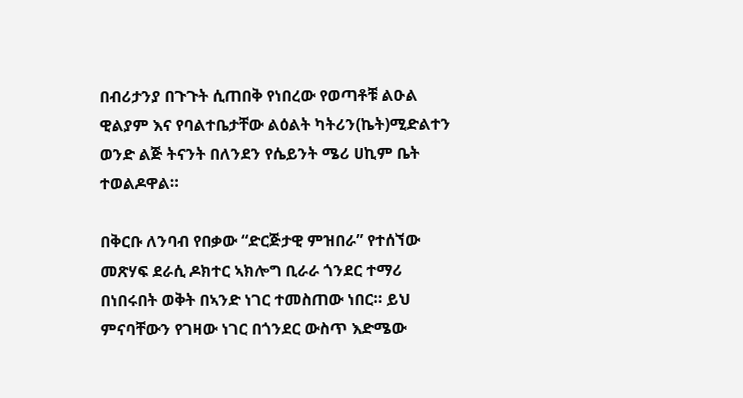በብሪታንያ በጉጉት ሲጠበቅ የነበረው የወጣቶቹ ልዑል ዊልያም እና የባልተቤታቸው ልዕልት ካትሪን(ኬት)ሚድልተን ወንድ ልጅ ትናንት በለንደን የሴይንት ሜሪ ሀኪም ቤት ተወልዶዋል።

በቅርቡ ለንባብ የበቃው “ድርጅታዊ ምዝበራ” የተሰኘው መጽሃፍ ደራሲ ዶክተር ኣክሎግ ቢራራ ጎንደር ተማሪ በነበሩበት ወቅት በኣንድ ነገር ተመስጠው ነበር። ይህ ምናባቸውን የገዛው ነገር በጎንደር ውስጥ እድሜው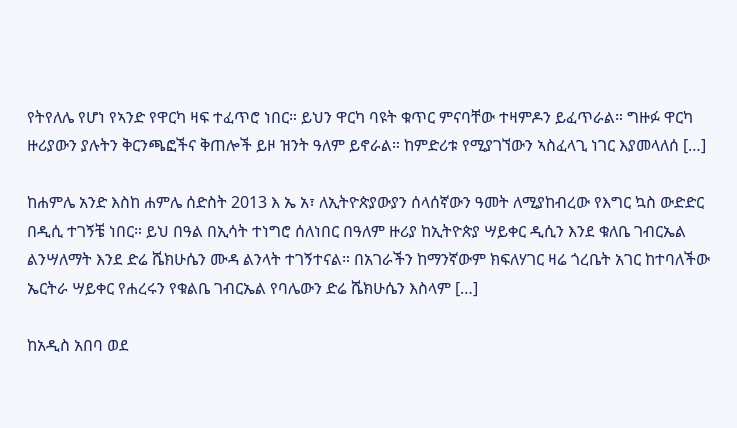የትየለሌ የሆነ የኣንድ የዋርካ ዛፍ ተፈጥሮ ነበር። ይህን ዋርካ ባዩት ቁጥር ምናባቸው ተዛምዶን ይፈጥራል። ግዙፉ ዋርካ ዙሪያውን ያሉትን ቅርንጫፎችና ቅጠሎች ይዞ ዝንት ዓለም ይኖራል። ከምድሪቱ የሚያገኘውን ኣስፈላጊ ነገር እያመላለሰ […]

ከሐምሌ አንድ እስከ ሐምሌ ሰድስት 2013 እ ኤ አ፣ ለኢትዮጵያውያን ሰላሰኛውን ዓመት ለሚያከብረው የእግር ኳስ ውድድር በዲሲ ተገኝቼ ነበር። ይህ በዓል በኢሳት ተነግሮ ሰለነበር በዓለም ዙሪያ ከኢትዮጵያ ሣይቀር ዲሲን እንደ ቁለቤ ገብርኤል ልንሣለማት እንደ ድሬ ሼክሁሴን ሙዳ ልንላት ተገኝተናል። በአገራችን ከማንኛውም ክፍለሃገር ዛሬ ጎረቤት አገር ከተባለችው ኤርትራ ሣይቀር የሐረሩን የቁልቤ ገብርኤል የባሌውን ድሬ ሼክሁሴን እስላም […]

ከአዲስ አበባ ወደ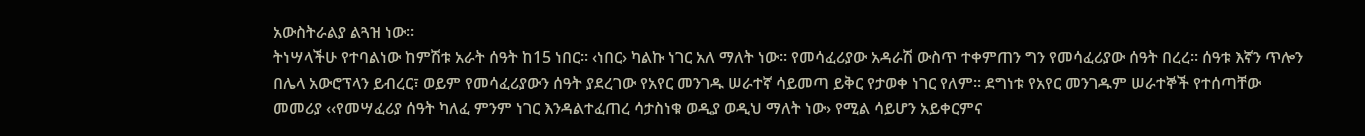አውስትራልያ ልጓዝ ነው፡፡
ትነሣላችሁ የተባልነው ከምሽቱ አራት ሰዓት ከ15 ነበር፡፡ ‹ነበር› ካልኩ ነገር አለ ማለት ነው፡፡ የመሳፈሪያው አዳራሽ ውስጥ ተቀምጠን ግን የመሳፈሪያው ሰዓት በረረ፡፡ ሰዓቱ እኛን ጥሎን በሌላ አውሮፕላን ይብረር፣ ወይም የመሳፈሪያውን ሰዓት ያደረገው የአየር መንገዱ ሠራተኛ ሳይመጣ ይቅር የታወቀ ነገር የለም፡፡ ደግነቱ የአየር መንገዱም ሠራተኞች የተሰጣቸው መመሪያ ‹‹የመሣፈሪያ ሰዓት ካለፈ ምንም ነገር እንዳልተፈጠረ ሳታስነቁ ወዲያ ወዲህ ማለት ነው› የሚል ሳይሆን አይቀርምና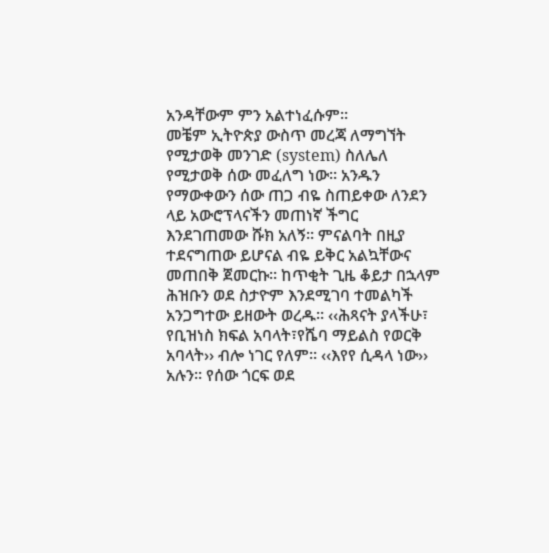አንዳቸውም ምን አልተነፈሱም፡፡
መቼም ኢትዮጵያ ውስጥ መረጃ ለማግኘት የሚታወቅ መንገድ (system) ስለሌለ የሚታወቅ ሰው መፈለግ ነው፡፡ አንዱን የማውቀውን ሰው ጠጋ ብዬ ስጠይቀው ለንደን ላይ አውሮፕላናችን መጠነኛ ችግር እንደገጠመው ሹክ አለኝ፡፡ ምናልባት በዚያ ተደናግጠው ይሆናል ብዬ ይቅር አልኳቸውና መጠበቅ ጀመርኩ፡፡ ከጥቂት ጊዜ ቆይታ በኋላም ሕዝቡን ወደ ስታዮም እንደሚገባ ተመልካች አንጋግተው ይዘውት ወረዱ፡፡ ‹‹ሕጻናት ያላችሁ፣ የቢዝነስ ክፍል አባላት፣የሼባ ማይልስ የወርቅ አባላት›› ብሎ ነገር የለም፡፡ ‹‹እየየ ሲዳላ ነው›› አሉን፡፡ የሰው ጎርፍ ወደ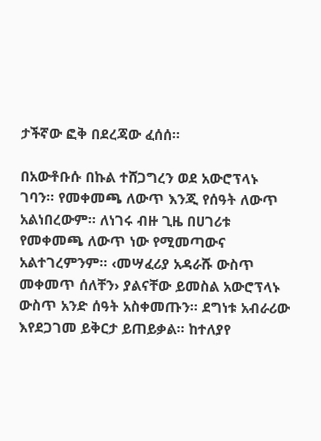ታችኛው ፎቅ በደረጃው ፈሰሰ፡፡

በአውቶቡሱ በኩል ተሸጋግረን ወደ አውሮፕላኑ ገባን፡፡ የመቀመጫ ለውጥ እንጂ የሰዓት ለውጥ አልነበረውም፡፡ ለነገሩ ብዙ ጊዜ በሀገሪቱ የመቀመጫ ለውጥ ነው የሚመጣውና አልተገረምንም፡፡ ‹መሣፈሪያ አዳራሹ ውስጥ መቀመጥ ሰለቸን› ያልናቸው ይመስል አውሮፕላኑ ውስጥ አንድ ሰዓት አስቀመጡን፡፡ ደግነቱ አብራሪው እየደጋገመ ይቅርታ ይጠይቃል፡፡ ከተለያየ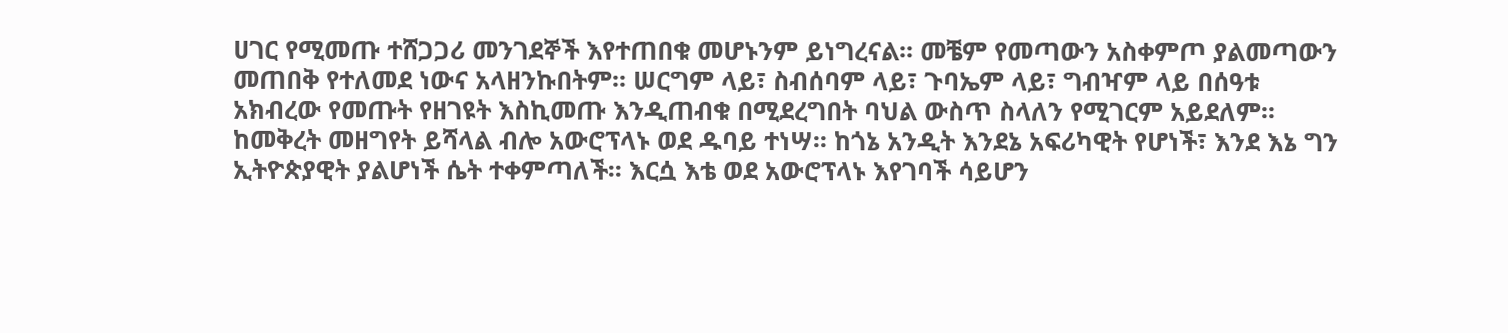ሀገር የሚመጡ ተሸጋጋሪ መንገደኞች እየተጠበቁ መሆኑንም ይነግረናል፡፡ መቼም የመጣውን አስቀምጦ ያልመጣውን መጠበቅ የተለመደ ነውና አላዘንኩበትም፡፡ ሠርግም ላይ፣ ስብሰባም ላይ፣ ጉባኤም ላይ፣ ግብዣም ላይ በሰዓቱ አክብረው የመጡት የዘገዩት እስኪመጡ እንዲጠብቁ በሚደረግበት ባህል ውስጥ ስላለን የሚገርም አይደለም፡፡
ከመቅረት መዘግየት ይሻላል ብሎ አውሮፕላኑ ወደ ዱባይ ተነሣ፡፡ ከጎኔ አንዲት እንደኔ አፍሪካዊት የሆነች፣ እንደ እኔ ግን ኢትዮጵያዊት ያልሆነች ሴት ተቀምጣለች፡፡ እርሷ እቴ ወደ አውሮፕላኑ እየገባች ሳይሆን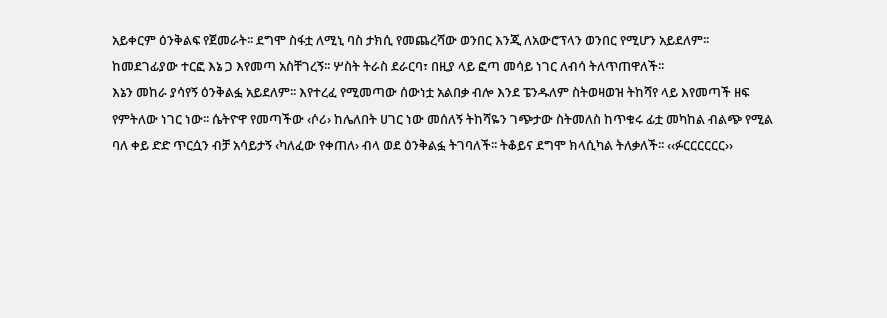አይቀርም ዕንቅልፍ የጀመራት፡፡ ደግሞ ስፋቷ ለሚኒ ባስ ታክሲ የመጨረሻው ወንበር እንጂ ለአውሮፕላን ወንበር የሚሆን አይደለም፡፡ ከመደገፊያው ተርፎ እኔ ጋ እየመጣ አስቸገረኝ፡፡ ሦስት ትራስ ደራርባ፣ በዚያ ላይ ፎጣ መሳይ ነገር ለብሳ ትለጥጠዋለች፡፡
እኔን መከራ ያሳየኝ ዕንቅልፏ አይደለም፡፡ እየተረፈ የሚመጣው ሰውነቷ አልበቃ ብሎ እንደ ፔንዱለም ስትወዛወዝ ትከሻየ ላይ እየመጣች ዘፍ የምትለው ነገር ነው፡፡ ሴትዮዋ የመጣችው ‹ሶሪ› ከሌለበት ሀገር ነው መሰለኝ ትከሻዬን ገጭታው ስትመለስ ከጥቁሩ ፊቷ መካከል ብልጭ የሚል ባለ ቀይ ድድ ጥርሷን ብቻ አሳይታኝ ‹ካለፈው የቀጠለ› ብላ ወደ ዕንቅልፏ ትገባለች፡፡ ትቆይና ደግሞ ክላሲካል ትለቃለች፡፡ ‹‹ፉርርርርርር››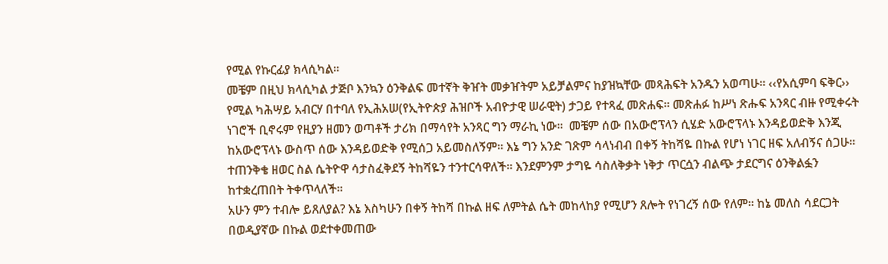የሚል የኩርፊያ ክላሲካል፡፡
መቼም በዚህ ክላሲካል ታጅቦ እንኳን ዕንቅልፍ መተኛት ቅዠት መቃዠትም አይቻልምና ከያዝኳቸው መጻሕፍት አንዱን አወጣሁ፡፡ ‹‹የአሲምባ ፍቅር›› የሚል ካሕሣይ አብርሃ በተባለ የኢሕአሠ(የኢትዮጵያ ሕዝቦች አብዮታዊ ሠራዊት) ታጋይ የተጻፈ መጽሐፍ፡፡ መጽሐፉ ከሥነ ጽሑፍ አንጻር ብዙ የሚቀሩት ነገሮች ቢኖሩም የዚያን ዘመን ወጣቶች ታሪክ በማሳየት አንጻር ግን ማራኪ ነው፡፡  መቼም ሰው በአውሮፕላን ሲሄድ አውሮፕላኑ እንዳይወድቅ እንጂ ከአውሮፕላኑ ውስጥ ሰው እንዳይወድቅ የሚሰጋ አይመስለኝም፡፡ እኔ ግን አንድ ገጽም ሳላነብብ በቀኝ ትከሻዬ በኩል የሆነ ነገር ዘፍ አለብኝና ሰጋሁ፡፡ ተጠንቅቄ ዘወር ስል ሴትዮዋ ሳታስፈቅደኝ ትከሻዬን ተንተርሳዋለች፡፡ እንደምንም ታግዬ ሳስለቅቃት ነቅታ ጥርሷን ብልጭ ታደርግና ዕንቅልፏን ከተቋረጠበት ትቀጥላለች፡፡
አሁን ምን ተብሎ ይጸለያል? እኔ እስካሁን በቀኝ ትከሻ በኩል ዘፍ ለምትል ሴት መከላከያ የሚሆን ጸሎት የነገረኝ ሰው የለም፡፡ ከኔ መለስ ሳደርጋት በወዲያኛው በኩል ወደተቀመጠው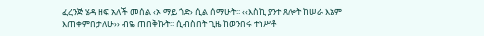ፈረንጅ ሄዳ ዘፍ አለች መሰል ‹ኦ ማይ ጎድ› ሲል ሰማሁት፡፡ ‹‹እስኪ ያንተ ጸሎት ከሠራ እኔም እጠቀምበታለሁ›› ብዬ ጠበቅኩት፡፡ ሲብስበት ጊዜ ከወንበሩ ተነሥቶ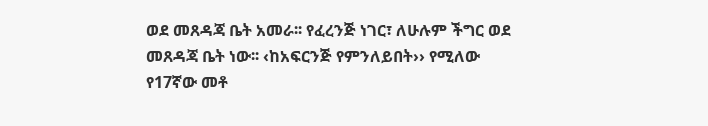ወደ መጸዳጃ ቤት አመራ፡፡ የፈረንጅ ነገር፣ ለሁሉም ችግር ወደ መጸዳጃ ቤት ነው፡፡ ‹ከአፍርንጅ የምንለይበት›› የሚለው የ17ኛው መቶ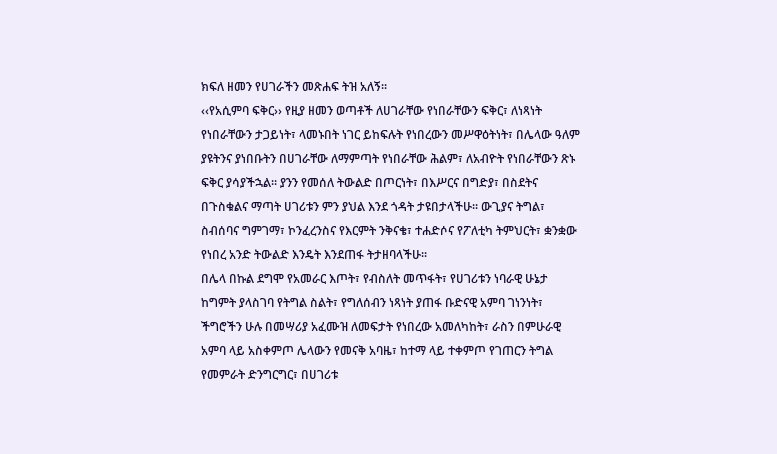ክፍለ ዘመን የሀገራችን መጽሐፍ ትዝ አለኝ፡፡
‹‹የአሲምባ ፍቅር›› የዚያ ዘመን ወጣቶች ለሀገራቸው የነበራቸውን ፍቅር፣ ለነጻነት የነበራቸውን ታጋይነት፣ ላመኑበት ነገር ይከፍሉት የነበረውን መሥዋዕትነት፣ በሌላው ዓለም ያዩትንና ያነበቡትን በሀገራቸው ለማምጣት የነበራቸው ሕልም፣ ለአብዮት የነበራቸውን ጽኑ ፍቅር ያሳያችኋል፡፡ ያንን የመሰለ ትውልድ በጦርነት፣ በእሥርና በግድያ፣ በስደትና በጉስቁልና ማጣት ሀገሪቱን ምን ያህል እንደ ጎዳት ታዩበታላችሁ፡፡ ውጊያና ትግል፣ ስብሰባና ግምገማ፣ ኮንፈረንስና የእርምት ንቅናቄ፣ ተሐድሶና የፖለቲካ ትምህርት፣ ቋንቋው የነበረ አንድ ትውልድ እንዴት እንደጠፋ ትታዘባላችሁ፡፡
በሌላ በኩል ደግሞ የአመራር እጦት፣ የብስለት መጥፋት፣ የሀገሪቱን ነባራዊ ሁኔታ ከግምት ያላስገባ የትግል ስልት፣ የግለሰብን ነጻነት ያጠፋ ቡድናዊ አምባ ገነንነት፣ ችግሮችን ሁሉ በመሣሪያ አፈሙዝ ለመፍታት የነበረው አመለካከት፣ ራስን በምሁራዊ አምባ ላይ አስቀምጦ ሌላውን የመናቅ አባዜ፣ ከተማ ላይ ተቀምጦ የገጠርን ትግል የመምራት ድንግርግር፣ በሀገሪቱ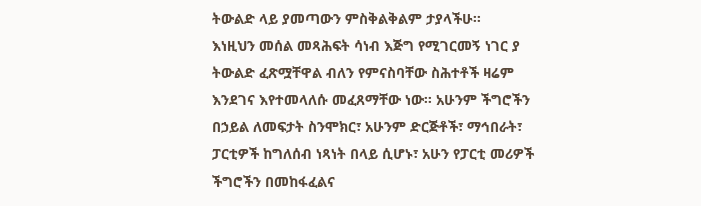ትውልድ ላይ ያመጣውን ምስቅልቅልም ታያላችሁ፡፡
እነዚህን መሰል መጻሕፍት ሳነብ እጅግ የሚገርመኝ ነገር ያ ትውልድ ፈጽሟቸዋል ብለን የምናስባቸው ስሕተቶች ዛሬም እንደገና እየተመላለሱ መፈጸማቸው ነው፡፡ አሁንም ችግሮችን በኃይል ለመፍታት ስንሞክር፣ አሁንም ድርጅቶች፣ ማኅበራት፣ ፓርቲዎች ከግለሰብ ነጻነት በላይ ሲሆኑ፣ አሁን የፓርቲ መሪዎች ችግሮችን በመከፋፈልና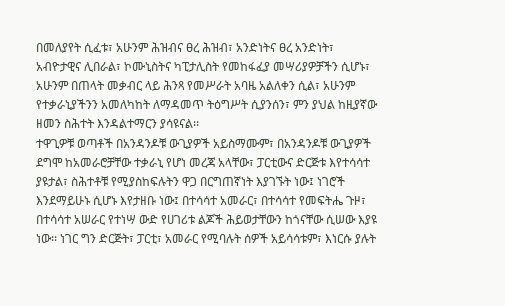በመለያየት ሲፈቱ፣ አሁንም ሕዝብና ፀረ ሕዝብ፣ አንድነትና ፀረ አንድነት፣ አብዮታዊና ሊበራል፣ ኮሙኒስትና ካፒታሊስት የመከፋፈያ መሣሪያዎቻችን ሲሆኑ፣ አሁንም በጠላት መቃብር ላይ ሕንጻ የመሥራት አባዜ አልለቀን ሲል፣ አሁንም የተቃራኒያችንን አመለካከት ለማዳመጥ ትዕግሥት ሲያንሰን፣ ምን ያህል ከዚያኛው ዘመን ስሕተት እንዳልተማርን ያሳዩናል፡፡
ተዋጊዎቹ ወጣቶች በአንዳንዶቹ ውጊያዎች አይስማሙም፣ በአንዳንዶቹ ውጊያዎች ደግሞ ከአመራሮቻቸው ተቃራኒ የሆነ መረጃ አላቸው፣ ፓርቲውና ድርጅቱ እየተሳሳተ ያዩታል፣ ስሕተቶቹ የሚያስከፍሉትን ዋጋ በርግጠኛነት እያገኙት ነው፤ ነገሮች እንደማይሁኑ ሲሆኑ እየታዘቡ ነው፤ በተሳሳተ አመራር፣ በተሳሳተ የመፍትሔ ጉዞ፣ በተሳሳተ አሠራር የተነሣ ውድ የሀገሪቱ ልጆች ሕይወታቸውን ከጎናቸው ሲሠው እያዩ ነው፡፡ ነገር ግን ድርጅት፣ ፓርቲ፣ አመራር የሚባሉት ሰዎች አይሳሳቱም፣ እነርሱ ያሉት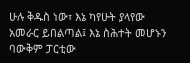ሁሉ ቅዱስ ነው፣ እኔ ካየሁት ያላየው አመራር ይበልጣል፤ እኔ ስሕተት መሆኑን ባውቅም ፓርቲው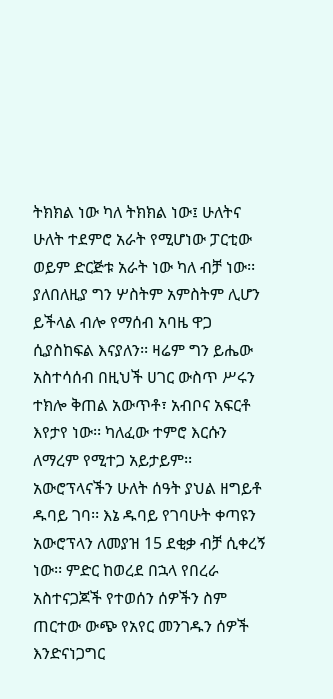ትክክል ነው ካለ ትክክል ነው፤ ሁለትና ሁለት ተደምሮ አራት የሚሆነው ፓርቲው ወይም ድርጅቱ አራት ነው ካለ ብቻ ነው፡፡ ያለበለዚያ ግን ሦስትም አምስትም ሊሆን ይችላል ብሎ የማሰብ አባዜ ዋጋ ሲያስከፍል እናያለን፡፡ ዛሬም ግን ይሔው አስተሳሰብ በዚህች ሀገር ውስጥ ሥሩን ተክሎ ቅጠል አውጥቶ፣ አብቦና አፍርቶ እየታየ ነው፡፡ ካለፈው ተምሮ እርሱን ለማረም የሚተጋ አይታይም፡፡
አውሮፕላናችን ሁለት ሰዓት ያህል ዘግይቶ ዱባይ ገባ፡፡ እኔ ዱባይ የገባሁት ቀጣዩን አውሮፕላን ለመያዝ 15 ደቂቃ ብቻ ሲቀረኝ ነው፡፡ ምድር ከወረደ በኋላ የበረራ አስተናጋጆች የተወሰን ሰዎችን ስም ጠርተው ውጭ የአየር መንገዱን ሰዎች እንድናነጋግር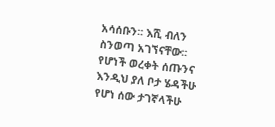አሳሰቡን፡፡ እሺ ብለን ስንወጣ አገኘናቸው፡፡ የሆነች ወረቀት ሰጡንና እንዲህ ያለ ቦታ ሄዳችሁ የሆነ ሰው ታገኛላችሁ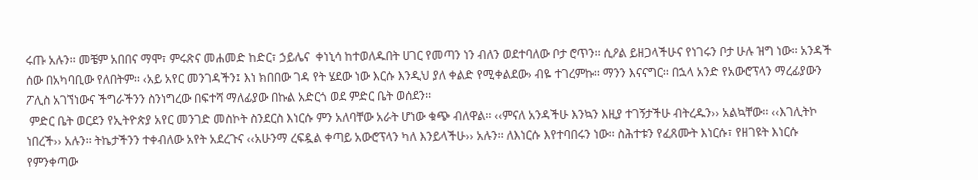ሩጡ አሉን፡፡ መቼም አበበና ማሞ፣ ምሩጽና መሐመድ ከድር፣ ኃይሌና  ቀነኒሳ ከተወለዱበት ሀገር የመጣን ነን ብለን ወደተባለው ቦታ ሮጥን፡፡ ሲዖል ይዘጋላችሁና የነገሩን ቦታ ሁሉ ዝግ ነው፡፡ አንዳች ሰው በአካባቢው የለበትም፡፡ ‹አይ አየር መንገዳችን፤ እነ ክበበው ገዳ የት ሄደው ነው እርሱ እንዲህ ያለ ቀልድ የሚቀልደው› ብዬ ተገረምኩ፡፡ ማንን እናናግር፡፡ በኋላ አንድ የአውሮፕላን ማረፊያውን ፖሊስ አገኘነውና ችግራችንን ስንነግረው በፍተሻ ማለፊያው በኩል አድርጎ ወደ ምድር ቤት ወሰደን፡፡
 ምድር ቤት ወርደን የኢትዮጵያ አየር መንገድ መስኮት ስንደርስ እነርሱ ምን አለባቸው አራት ሆነው ቁጭ ብለዋል፡፡ ‹‹ምናለ አንዳችሁ እንኳን እዚያ ተገኝታችሁ ብትረዱን›› አልኳቸው፡፡ ‹‹እገሊትኮ ነበረች›› አሉን፡፡ ትኬታችንን ተቀብለው አየት አደረጉና ‹‹አሁንማ ረፍዷል ቀጣይ አውሮፕላን ካለ እንይላችሁ›› አሉን፡፡ ለእነርሱ እየተባበሩን ነው፡፡ ስሕተቱን የፈጸሙት እነርሱ፣ የዘገዩት እነርሱ የምንቀጣው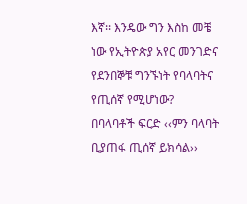እኛ፡፡ እንዴው ግን እስከ መቼ ነው የኢትዮጵያ አየር መንገድና የደንበኞቹ ግንኙነት የባላባትና የጢሰኛ የሚሆነው? በባላባቶች ፍርድ ‹‹ምን ባላባት ቢያጠፋ ጢሰኛ ይክሳል››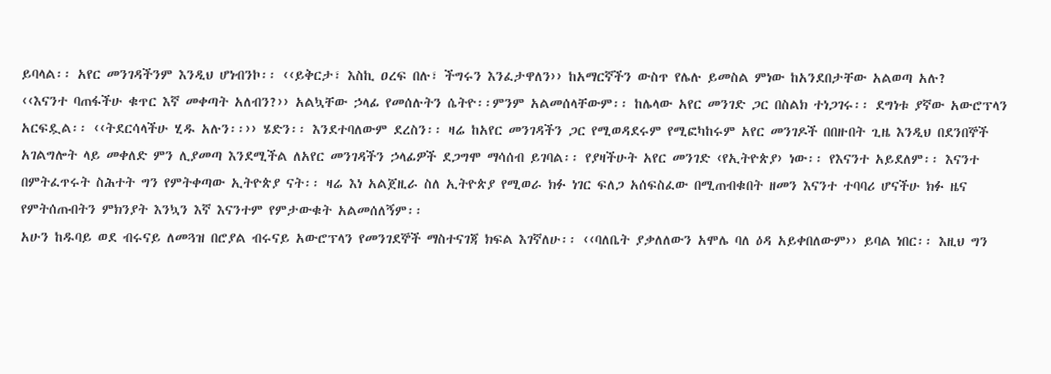ይባላል፡፡ አየር መንገዳችንም እንዲህ ሆነብንኮ፡፡ ‹‹ይቅርታ፣ እስኪ ዐረፍ በሉ፣ ችግሩን እንፈታዋለን›› ከአማርኛችን ውስጥ የሌሉ ይመስል ምነው ከአንደበታቸው አልወጣ አሉ?
‹‹እናንተ ባጠፋችሁ ቁጥር እኛ መቀጣት አለብን?›› አልኳቸው ኃላፊ የመሰሉትን ሴትዮ፡፡ምንም አልመሰላቸውም፡፡ ከሌላው አየር መንገድ ጋር በስልክ ተነጋገሩ፡፡ ደግነቱ ያኛው አውሮፕላን አርፍዷል፡፡ ‹‹ትደርሳላችሁ ሂዱ አሉን፡፡›› ሄድን፡፡ እንደተባለውም ደረስን፡፡ ዛሬ ከአየር መንገዳችን ጋር የሚወዳደሩም የሚፎካከሩም አየር መንገዶች በበዙበት ጊዜ እንዲህ በደንበኞች አገልግሎት ላይ መቀለድ ምን ሊያመጣ እንደሚችል ለአየር መንገዳችን ኃላፊዎች ደጋግሞ ማሳሰብ ይገባል፡፡ የያዛችሁት አየር መንገድ ‹የኢትዮጵያ› ነው፡፡ የእናንተ አይደለም፡፡ እናንተ በምትፈጥሩት ስሕተት ግን የምትቀጣው ኢትዮጵያ ናት፡፡ ዛሬ እነ አልጀዚራ ስለ ኢትዮጵያ የሚወራ ክፉ ነገር ፍለጋ አሰፍስፈው በሚጠብቁበት ዘመን እናንተ ተባባሪ ሆናችሁ ክፉ ዜና የምትሰጡበትን ምክንያት እንኳን እኛ እናንተም የምታውቁት አልመሰለኝም፡፡
አሁን ከዱባይ ወደ ብሩናይ ለመጓዝ በሮያል ብሩናይ አውሮፕላን የመንገደኞች ማስተናገጃ ክፍል እገኛለሁ፡፡ ‹‹ባለቤት ያቃለለውን አሞሌ ባለ ዕዳ አይቀበለውም›› ይባል ነበር፡፡ እዚህ ግን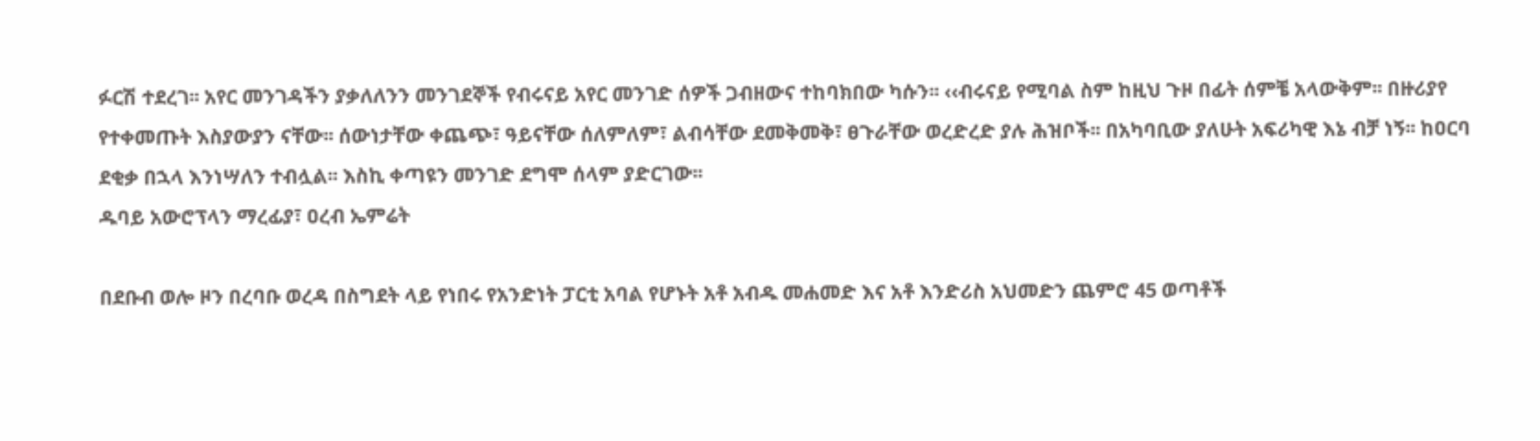ፉርሽ ተደረገ፡፡ አየር መንገዳችን ያቃለለንን መንገደኞች የብሩናይ አየር መንገድ ሰዎች ጋብዘውና ተከባክበው ካሱን፡፡ ‹‹ብሩናይ የሚባል ስም ከዚህ ጉዞ በፊት ሰምቼ አላውቅም፡፡ በዙሪያየ የተቀመጡት እስያውያን ናቸው፡፡ ሰውነታቸው ቀጨጭ፣ ዓይናቸው ሰለምለም፣ ልብሳቸው ደመቅመቅ፣ ፀጉራቸው ወረድረድ ያሉ ሕዝቦች፡፡ በአካባቢው ያለሁት አፍሪካዊ እኔ ብቻ ነኝ፡፡ ከዐርባ ደቂቃ በኋላ እንነሣለን ተብሏል፡፡ እስኪ ቀጣዩን መንገድ ደግሞ ሰላም ያድርገው፡፡
ዱባይ አውሮፕላን ማረፊያ፣ ዐረብ ኤምሬት

በደቡብ ወሎ ዞን በረባቡ ወረዳ በስግደት ላይ የነበሩ የአንድነት ፓርቲ አባል የሆኑት አቶ አብዱ መሐመድ እና አቶ እንድሪስ አህመድን ጨምሮ 45 ወጣቶች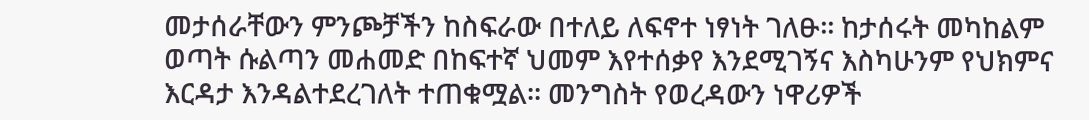መታሰራቸውን ምንጮቻችን ከስፍራው በተለይ ለፍኖተ ነፃነት ገለፁ፡፡ ከታሰሩት መካከልም ወጣት ሱልጣን መሐመድ በከፍተኛ ህመም እየተሰቃየ እንደሚገኝና እስካሁንም የህክምና እርዳታ እንዳልተደረገለት ተጠቁሟል፡፡ መንግስት የወረዳውን ነዋሪዎች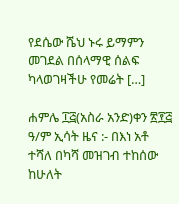የደሴው ሼህ ኑሩ ይማምን መገደል በሰላማዊ ሰልፍ ካላወገዛችሁ የመሬት […]

ሐምሌ ፲፭(አስራ አንድ)ቀን ፳፻፭ ዓ/ም ኢሳት ዜና :- በእነ አቶ ተሻለ በካሻ መዝገብ ተከሰው ከሁለት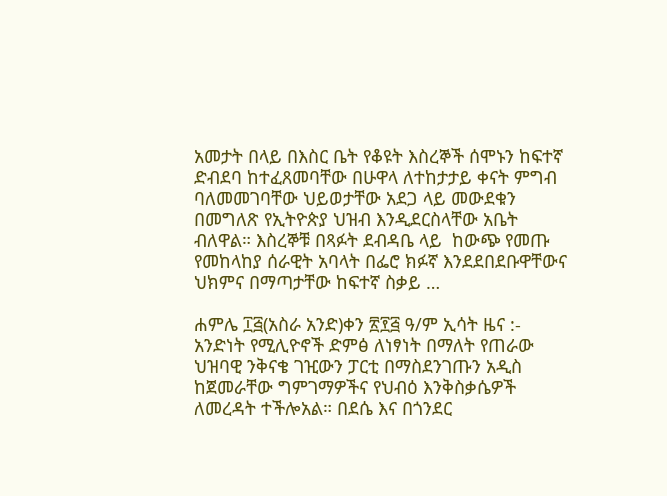አመታት በላይ በእስር ቤት የቆዩት እስረኞች ሰሞኑን ከፍተኛ ድብደባ ከተፈጸመባቸው በሁዋላ ለተከታታይ ቀናት ምግብ ባለመመገባቸው ህይወታቸው አደጋ ላይ መውደቁን በመግለጽ የኢትዮጵያ ህዝብ እንዲደርስላቸው አቤት ብለዋል። እስረኞቹ በጻፉት ደብዳቤ ላይ  ከውጭ የመጡ የመከላከያ ሰራዊት አባላት በፌሮ ክፉኛ እንደደበደቡዋቸውና ህክምና በማጣታቸው ከፍተኛ ስቃይ …

ሐምሌ ፲፭(አስራ አንድ)ቀን ፳፻፭ ዓ/ም ኢሳት ዜና :- አንድነት የሚሊዮኖች ድምፅ ለነፃነት በማለት የጠራው ህዝባዊ ንቅናቄ ገዢውን ፓርቲ በማስደንገጡን አዲስ ከጀመራቸው ግምገማዎችና የህብዕ እንቅስቃሴዎች ለመረዳት ተችሎአል። በደሴ እና በጎንደር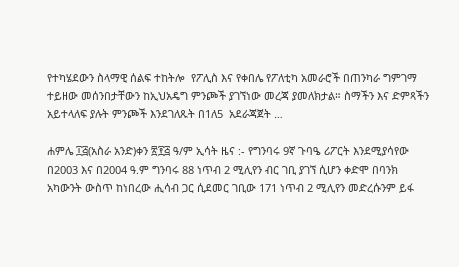የተካሄደውን ስላማዊ ሰልፍ ተከትሎ  የፖሊስ እና የቀበሌ የፖለቲካ አመራሮች በጠንካራ ግምገማ ተይዘው መሰንበታቸውን ከኢህአዴግ ምንጮች ያገኘነው መረጃ ያመለክታል። ስማችን እና ድምጻችን አይተላለፍ ያሉት ምንጮች እንደገለጹት በ1ለ5  አደራጃጀት …

ሐምሌ ፲፭(አስራ አንድ)ቀን ፳፻፭ ዓ/ም ኢሳት ዜና :- የግንባሩ 9ኛ ጉባዔ ሪፖርት እንደሚያሳየው በ2003 እና በ2004 ዓ.ም ግንባሩ 88 ነጥብ 2 ሚሊየን ብር ገቢ ያገኘ ሲሆን ቀድሞ በባንክ አካውንት ውስጥ ከነበረው ሒሳብ ጋር ሲደመር ገቢው 171 ነጥብ 2 ሚሊየን መድረሱንም ይፋ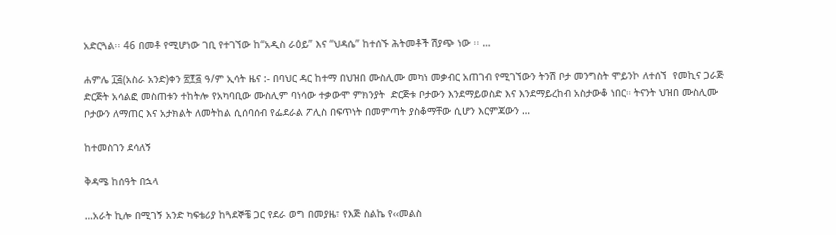አድርጓል፡፡ 46 በመቶ የሚሆነው ገቢ የተገኘው ከ“አዲስ ራዕይ” እና “ህዳሴ” ከተሰኙ ሕትመቶች ሽያጭ ነው ፡፡ …

ሐምሌ ፲፭(አስራ አንድ)ቀን ፳፻፭ ዓ/ም ኢሳት ዜና :- በባህር ዳር ከተማ በህዝበ ሙስሊሙ መካነ መቃብር አጠገብ የሚገኘውን ትንሽ ቦታ መንግስት ሞይንኮ ለተሰኘ  የመኪና ጋራጅ  ድርጅት አሳልፎ መስጠቱን ተከትሎ የአካባቢው ሙስሊም ባነሳው ተቃውሞ ምክንያት  ድርጅቱ ቦታውን እንደማይወስድ እና እንደማይረከብ አስታውቆ ነበር። ትናንት ህዝበ ሙስሊሙ ቦታውን ለማጠር እና አታክልት ለመትከል ሲሰባሰብ የፌደራል ፖሊስ በፍጥነት በመምጣት ያስቆማቸው ሲሆን እርምጃውን …

ከተመስገን ደሳለኝ

ቅዳሜ ከሰዓት በኋላ

…አራት ኪሎ በሚገኝ አንድ ካፍቴሪያ ከጓደኞቼ ጋር የደራ ወግ በመያዜ፣ የእጅ ስልኬ የ‹‹መልስ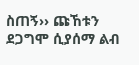ስጠኝ›› ጩኸቱን ደጋግሞ ሲያሰማ ልብ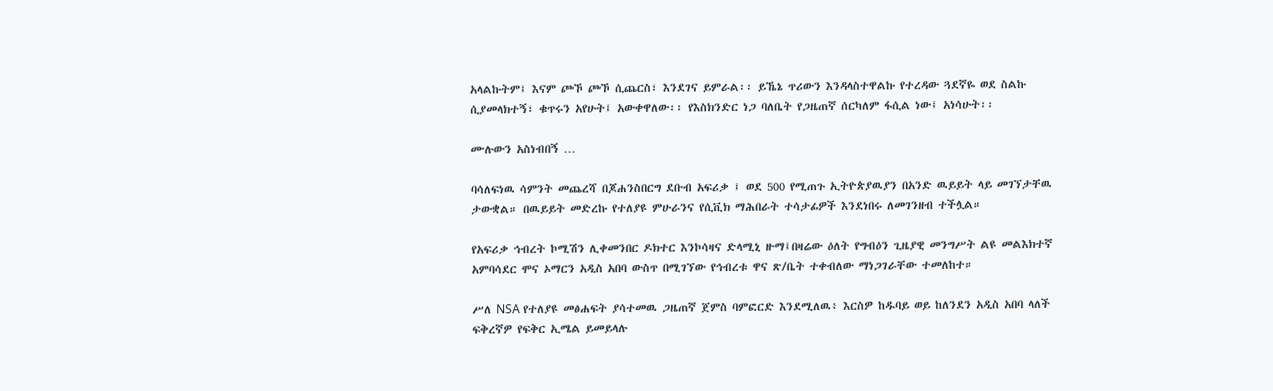አላልኩትም፤ እናም ጮኾ ጮኾ ሲጨርስ፣ እንደገና ይምራል፡፡ ይኼኔ ጥሪውን እንዳላስተዋልኩ የተረዳው ጓደኛዬ ወደ ስልኩ ሲያመላክተኝ፣ ቁጥሩን አየሁት፤ አውቀዋለው፡፡ የእስክንድር ነጋ ባለቤት የጋዜጠኛ ሰርካለም ፋሲል ነው፤ አነሳሁት፡፡

ሙሉውን አስነብበኝ …

ባሳለፍነዉ ሳምንት መጨረሻ በጆሐንስበርግ ደቡብ አፍሪቃ ፤ ወደ 500 የሚጠጉ ኢትዮጵያዉያን በአንድ ዉይይት ላይ መገኘታቸዉ ታውቋል። በዉይይት መድረኩ የተለያዩ ምሁራንና የሲቪክ ማሕበራት ተሳታፊዎች እንደነበሩ ለመገንዘብ ተችሏል።

የአፍሪቃ ኅብረት ኮሚሽን ሊቀመንበር ዶክተር እንኮሳዛና ድላሚኒ ዙማ፤በዛሬው ዕለት የግብዕን ጊዜያዊ መንግሥት ልዩ መልእክተኛ አምባሳደር ሞና ኦማርን አዲስ አበባ ውስጥ በሚገኘው የኅብረቱ ዋና ጽ/ቤት ተቀብለው ማነጋገራቸው ተመለከተ።

ሥለ NSA የተለያዩ መፅሐፍት ያሳተመዉ ጋዜጠኛ ጀምስ ባምፎርድ እንደሚለዉ፥ እርስዎ ከዱባይ ወይ ከለንደን አዲስ አበባ ላለች ፍቅረኛዎ የፍቅር ኢሜል ይመይላሉ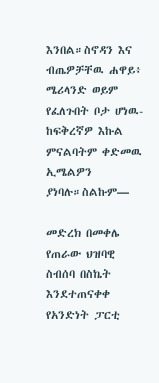እንበል።ስኖዳን እና ብጤዎቻቸዉ ሐዋይ፥ ሜሪላንድ ወይም የፈለጉበት ቦታ ሆነዉ-ከፍቅረኛዎ እኩል ምናልባትም ቀድመዉ ኢሜልዎን ያነባሉ።ስልኩም—

መድረክ በመቀሌ የጠራው ህዝባዊ ስብሰባ በስኬት እንደተጠናቀቀ የአንድነት ፓርቲ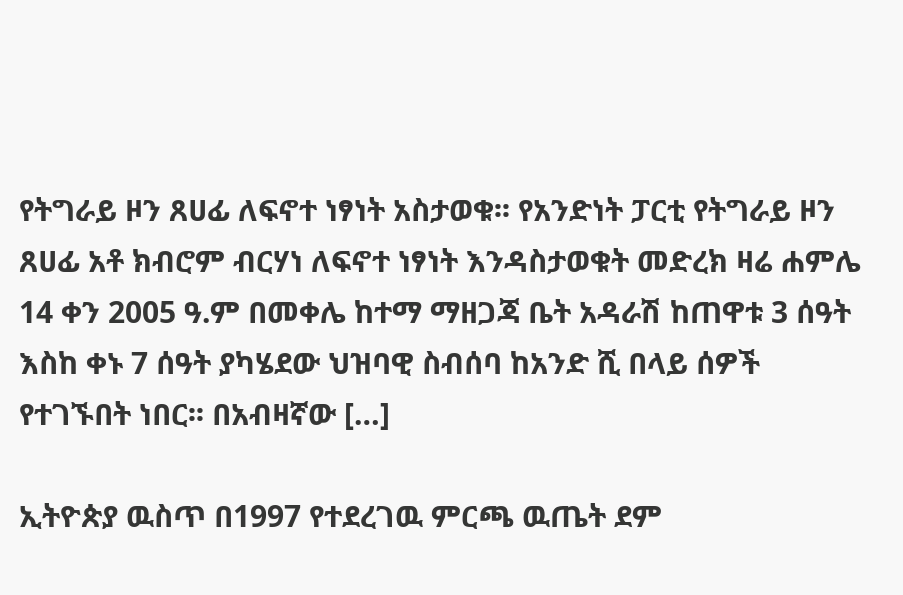የትግራይ ዞን ጸሀፊ ለፍኖተ ነፃነት አስታወቁ፡፡ የአንድነት ፓርቲ የትግራይ ዞን ጸሀፊ አቶ ክብሮም ብርሃነ ለፍኖተ ነፃነት እንዳስታወቁት መድረክ ዛሬ ሐምሌ 14 ቀን 2005 ዓ.ም በመቀሌ ከተማ ማዘጋጃ ቤት አዳራሽ ከጠዋቱ 3 ሰዓት እስከ ቀኑ 7 ሰዓት ያካሄደው ህዝባዊ ስብሰባ ከአንድ ሺ በላይ ሰዎች የተገኙበት ነበር፡፡ በአብዛኛው […]

ኢትዮጵያ ዉስጥ በ1997 የተደረገዉ ምርጫ ዉጤት ደም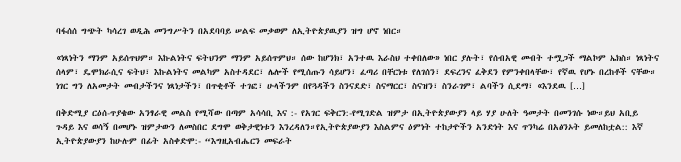ባፋሰሰ ግጭት ካሳረገ ወዲሕ መንግሥትን በአደባባይ ሠልፍ መቃወም ለኢትዮጵያዉያን ዝግ ሆኖ ነበር።

«ነጻነትን ማንም አይሰጥህም። እኩልነትና ፍትህንም ማንም አይሰጥምህ። ሰው ከሆንክ፣ አንተዉ እራስህ ተቀበለው» ነበር ያሉት፣ የሰብአዊ መብት ተሟጋች ማልኮም ኤክስ። ነጻነትና ሰላም፣ ዴሞክራሲና ፍትህ፣ እኩልነትና መልካም አስተዳደር፣ ሌሎች የሚሰጡን ሳይሆን፣ ፈጣሪ በቸርነቱ የለገሰን፣ ደፍረንና ፈቅደን የምንቀበላቸው፣ የኛዉ የሆኑ በረከቶች ናቸው። ነገር ግን ለአመታት መብታችንና ነጻነታችን፣ በጥቂቶች ተገፎ፣ ሁላችንም በየጓዳችን ስንናደድ፣ ስናማርር፣ ስናዝን፣ ስንራገም፣ ልባችን ሲደማ፣ «እንደዉ […]

በቅድሚያ ርዕሰ-ጥያቄው አንፃራዊ መልስ የሚሻው በጣም አሳሳቢ እና :- የአገር ፍቅርን:-የሚገድል ዝምታ በኢትዮጵያውያን ላይ ሃያ ሁለት ዓመታት በመንገሱ ነው።ይህ አቢይ ጉዳይ እና ወሳኝ በመሆኑ ዝምታውን ለመስበር ደግሞ ወቅታዊነቱን እንረዳለን።የኢትዮጵያውያን እስልምና ዕምነት ተከታዮችን አንድነት እና ጥንካሬ በአፅንኦት ይመለከቷል:: እኛ ኢትዮጵያውያን ከሁሉም በፊት አስቀድሞ:- “እግዚአብሔርን መፍራት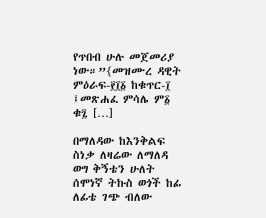የጥበብ ሁሉ መጀመሪያ ነው።”{መዝሙረ ዳዊት ምዕራፍ-፻፲፩ ከቁጥር-፲ ፤መጽሐፈ ምሳሌ ም፩ ቁ፯ […]

በማለዳው ከእንቅልፍ ስነቃ ለዛሬው ለማለዳ ወግ ቅኝቴን ሁለት ሰሞነኛ ትኩስ ወጎች ከፊ ለፊቴ ገጭ ብለው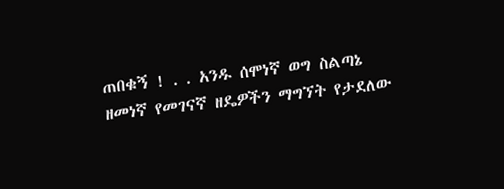ጠበቁኝ ! . . አንዱ ሰሞነኛ ወግ ስልጣኔ ዘመነኛ የመገናኛ ዘዴዎችን ማግኘት የታደለው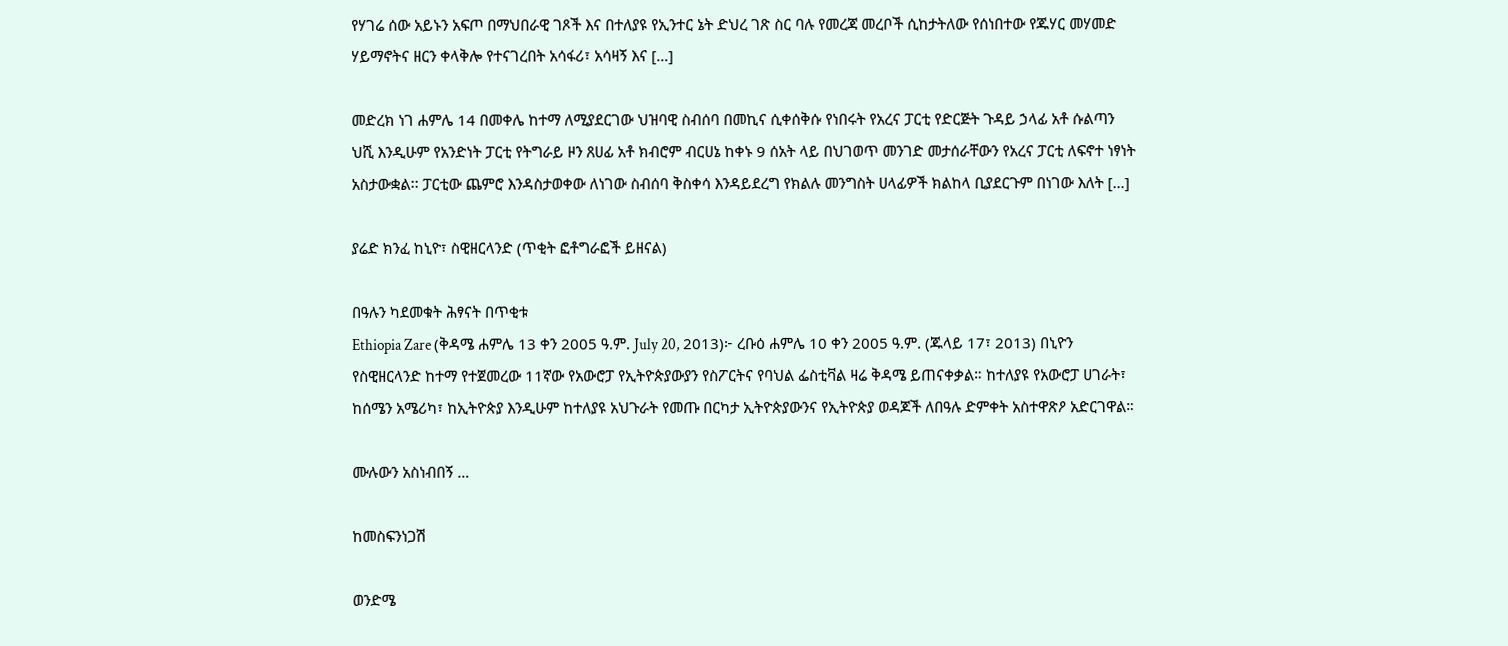የሃገሬ ሰው አይኑን አፍጦ በማህበራዊ ገጾች እና በተለያዩ የኢንተር ኔት ድህረ ገጽ ስር ባሉ የመረጃ መረቦች ሲከታትለው የሰነበተው የጁሃር መሃመድ ሃይማኖትና ዘርን ቀላቅሎ የተናገረበት አሳፋሪ፣ አሳዛኝ እና […]

መድረክ ነገ ሐምሌ 14 በመቀሌ ከተማ ለሚያደርገው ህዝባዊ ስብሰባ በመኪና ሲቀሰቅሱ የነበሩት የአረና ፓርቲ የድርጅት ጉዳይ ኃላፊ አቶ ሱልጣን ህሺ እንዲሁም የአንድነት ፓርቲ የትግራይ ዞን ጸሀፊ አቶ ክብሮም ብርሀኔ ከቀኑ 9 ሰአት ላይ በህገወጥ መንገድ መታሰራቸውን የአረና ፓርቲ ለፍኖተ ነፃነት አስታውቋል፡፡ ፓርቲው ጨምሮ እንዳስታወቀው ለነገው ስብሰባ ቅስቀሳ እንዳይደረግ የክልሉ መንግስት ሀላፊዎች ክልከላ ቢያደርጉም በነገው እለት […]

ያሬድ ክንፈ ከኒዮ፣ ስዊዘርላንድ (ጥቂት ፎቶግራፎች ይዘናል)

በዓሉን ካደመቁት ሕፃናት በጥቂቱ
Ethiopia Zare (ቅዳሜ ሐምሌ 13 ቀን 2005 ዓ.ም. July 20, 2013)፦ ረቡዕ ሐምሌ 10 ቀን 2005 ዓ.ም. (ጁላይ 17፣ 2013) በኒዮን የስዊዘርላንድ ከተማ የተጀመረው 11ኛው የአውሮፓ የኢትዮጵያውያን የስፖርትና የባህል ፌስቲቫል ዛሬ ቅዳሜ ይጠናቀቃል። ከተለያዩ የአውሮፓ ሀገራት፣ ከሰሜን አሜሪካ፣ ከኢትዮጵያ እንዲሁም ከተለያዩ አህጉራት የመጡ በርካታ ኢትዮጵያውንና የኢትዮጵያ ወዳጆች ለበዓሉ ድምቀት አስተዋጽዖ አድርገዋል።

ሙሉውን አስነብበኝ …

ከመስፍንነጋሽ

ወንድሜ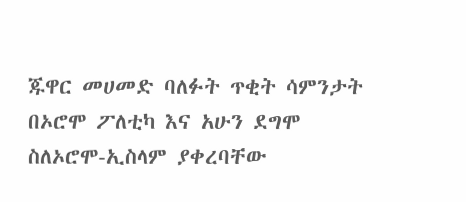ጁዋር መሀመድ ባለፉት ጥቂት ሳምንታት በኦሮሞ ፖለቲካ እና አሁን ደግሞ ስለኦሮሞ-ኢስላም ያቀረባቸው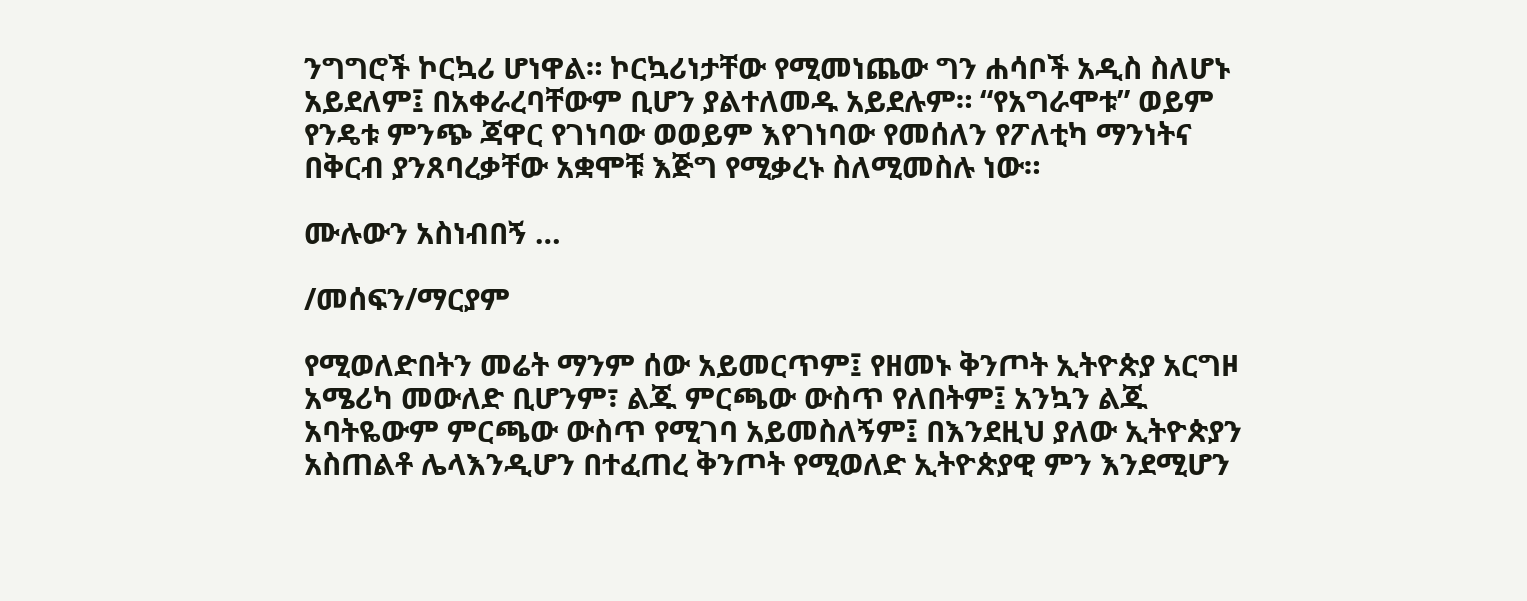ንግግሮች ኮርኳሪ ሆነዋል። ኮርኳሪነታቸው የሚመነጨው ግን ሐሳቦች አዲስ ስለሆኑ አይደለም፤ በአቀራረባቸውም ቢሆን ያልተለመዱ አይደሉም። “የአግራሞቱ” ወይም የንዴቱ ምንጭ ጃዋር የገነባው ወወይም እየገነባው የመሰለን የፖለቲካ ማንነትና በቅርብ ያንጸባረቃቸው አቋሞቹ እጅግ የሚቃረኑ ስለሚመስሉ ነው።

ሙሉውን አስነብበኝ …

/መሰፍን/ማርያም

የሚወለድበትን መሬት ማንም ሰው አይመርጥም፤ የዘመኑ ቅንጦት ኢትዮጵያ አርግዞ አሜሪካ መውለድ ቢሆንም፣ ልጁ ምርጫው ውስጥ የለበትም፤ አንኳን ልጁ አባትዬውም ምርጫው ውስጥ የሚገባ አይመስለኝም፤ በእንደዚህ ያለው ኢትዮጵያን አስጠልቶ ሌላእንዲሆን በተፈጠረ ቅንጦት የሚወለድ ኢትዮጵያዊ ምን እንደሚሆን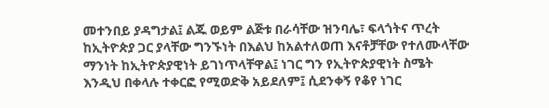መተንበይ ያዳግታል፤ ልጁ ወይም ልጅቱ በራሳቸው ዝንባሌ፣ ፍላጎትና ጥረት ከኢትዮጵያ ጋር ያላቸው ግንኙነት በእልህ ከአልተለወጠ እናቶቻቸው የተለሙላቸው ማንነት ከኢትዮጵያዊነት ይገነጥላቸዋል፤ ነገር ግን የኢትዮጵያዊነት ስሜት እንዲህ በቀላሉ ተቀርፎ የሚወድቅ አይደለም፤ ሲደንቀኝ የቆየ ነገር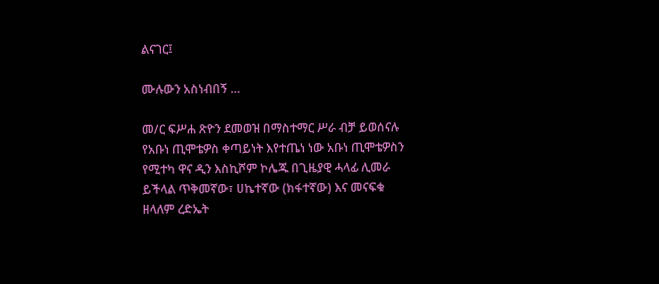ልናገር፤

ሙሉውን አስነብበኝ …

መ/ር ፍሥሐ ጽዮን ደመወዝ በማስተማር ሥራ ብቻ ይወሰናሉ የአቡነ ጢሞቴዎስ ቀጣይነት እየተጤነ ነው አቡነ ጢሞቴዎስን የሚተካ ዋና ዲን እስኪሾም ኮሌጁ በጊዜያዊ ሓላፊ ሊመራ ይችላል ጥቅመኛው፣ ሀኬተኛው (ክፋተኛው) እና መናፍቁ ዘላለም ረድኤት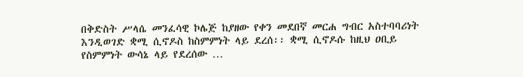በቅድስት ሥላሴ መንፈሳዊ ኮሌጅ ከያዘው የቀን መደበኛ መርሐ ግብር አስተባባሪነት እንዲወገድ ቋሚ ሲኖዶስ ከስምምነት ላይ ደረሰ፡፡ ቋሚ ሲኖዶሱ ከዚህ ዐቢይ የስምምነት ውሳኔ ላይ የደረሰው …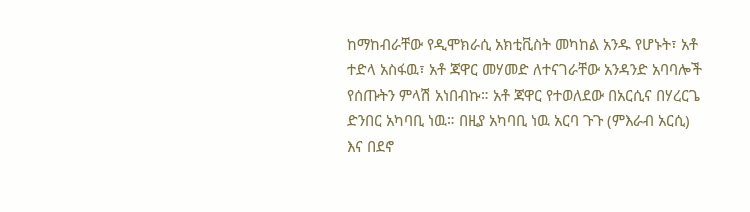ከማከብራቸው የዲሞክራሲ አክቲቪስት መካከል አንዱ የሆኑት፣ አቶ ተድላ አስፋዉ፣ አቶ ጃዋር መሃመድ ለተናገራቸው አንዳንድ አባባሎች የሰጡትን ምላሽ አነበብኩ። አቶ ጃዋር የተወለደው በአርሲና በሃረርጌ ድንበር አካባቢ ነዉ። በዚያ አካባቢ ነዉ አርባ ጉጉ (ምእራብ አርሲ) እና በደኖ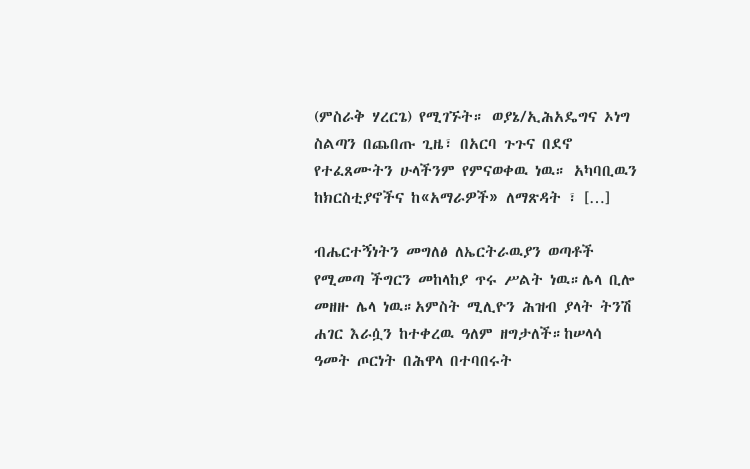(ምስራቅ ሃረርጌ) የሚገኙት። ወያኔ/ኢሕአዴግና ኦነግ ስልጣን በጨበጡ ጊዜ፣ በአርባ ጉጉና በደኖ የተፈጸሙትን ሁላችንም የምናወቀዉ ነዉ። አካባቢዉን ከክርስቲያኖችና ከ«አማራዎች» ለማጽዳት ፣ […]

ብሔርተኝነትን መግለፅ ለኤርትራዉያን ወጣቶች የሚመጣ ችግርን መከላከያ ጥሩ ሥልት ነዉ።ሌላ ቢሎ መዘዙ ሌላ ነዉ።አምስት ሚሊዮን ሕዝብ ያላት ትንሽ ሐገር እራሷን ከተቀረዉ ዓለም ዘግታለች።ከሠላሳ ዓመት ጦርነት በሕዋላ በተባበሩት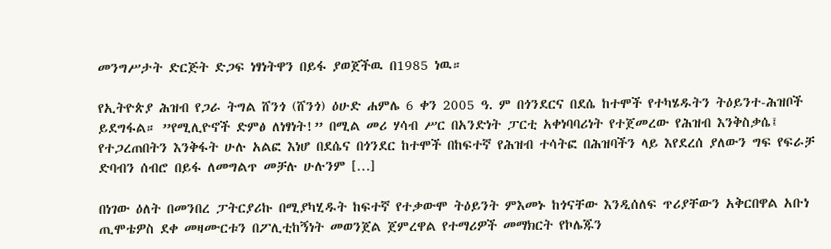መንግሥታት ድርጅት ድጋፍ ነፃነትዋን በይፋ ያወጀችዉ በ1985 ነዉ።

የኢትዮጵያ ሕዝብ የጋራ ትግል ሸንጎ (ሸንጎ) ዕሁድ ሐምሌ 6 ቀን 2005 ዓ. ም በጎንደርና በደሴ ከተሞች የተካሄዱትን ትዕይንተ-ሕዝቦች ይደግፋል። ”የሚሊዮኖች ድምፅ ለነፃነት!” በሚል መሪ ሃሳብ ሥር በአንድነት ፓርቲ አቀነባባሪነት የተጀመረው የሕዝብ እንቅስቃሴ፤ የተጋረጠበትን እንቅፋት ሁሉ አልፎ እነሆ በደሴና በጎንደር ከተሞች በከፍተኛ የሕዝብ ተሳትፎ በሕዝባችን ላይ እየደረሰ ያለውን ግፍ የፍራቻ ድባብን ሰብሮ በይፋ ለመግልጥ መቻሉ ሁሉንም […]

በነገው ዕለት በመንበረ ፓትርያሪኩ በሚያካሂዱት ከፍተኛ የተቃውሞ ትዕይንት ምእመኑ ከጎናቸው እንዲሰለፍ ጥሪያቸውን አቅርበዋል አቡነ ጢሞቴዎስ ደቀ መዛሙርቱን በፖሊቲከኝነት መወንጀል ጀምረዋል የተማሪዎች መማክርት የኮሌጁን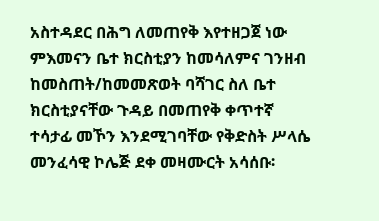አስተዳደር በሕግ ለመጠየቅ እየተዘጋጀ ነው ምእመናን ቤተ ክርስቲያን ከመሳለምና ገንዘብ ከመስጠት/ከመመጽወት ባሻገር ስለ ቤተ ክርስቲያናቸው ጉዳይ በመጠየቅ ቀጥተኛ ተሳታፊ መኾን እንደሚገባቸው የቅድስት ሥላሴ መንፈሳዊ ኮሌጅ ደቀ መዛሙርት አሳሰቡ፡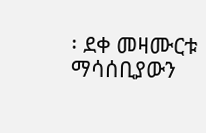፡ ደቀ መዛሙርቱ ማሳሰቢያውን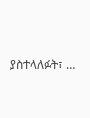ያስተላለፉት፣ …